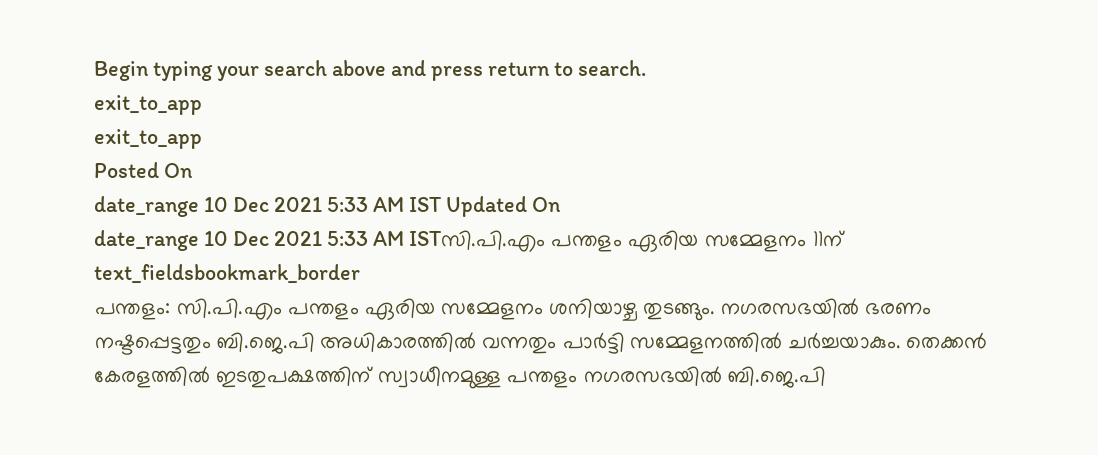Begin typing your search above and press return to search.
exit_to_app
exit_to_app
Posted On
date_range 10 Dec 2021 5:33 AM IST Updated On
date_range 10 Dec 2021 5:33 AM ISTസി.പി.എം പന്തളം ഏരിയ സമ്മേളനം 11ന്
text_fieldsbookmark_border
പന്തളം: സി.പി.എം പന്തളം ഏരിയ സമ്മേളനം ശനിയാഴ്ച തുടങ്ങും. നഗരസഭയിൽ ഭരണം നഷ്ടപ്പെട്ടതും ബി.ജെ.പി അധികാരത്തിൽ വന്നതും പാർട്ടി സമ്മേളനത്തിൽ ചർച്ചയാകും. തെക്കൻ കേരളത്തിൽ ഇടതുപക്ഷത്തിന് സ്വാധീനമുള്ള പന്തളം നഗരസഭയിൽ ബി.ജെ.പി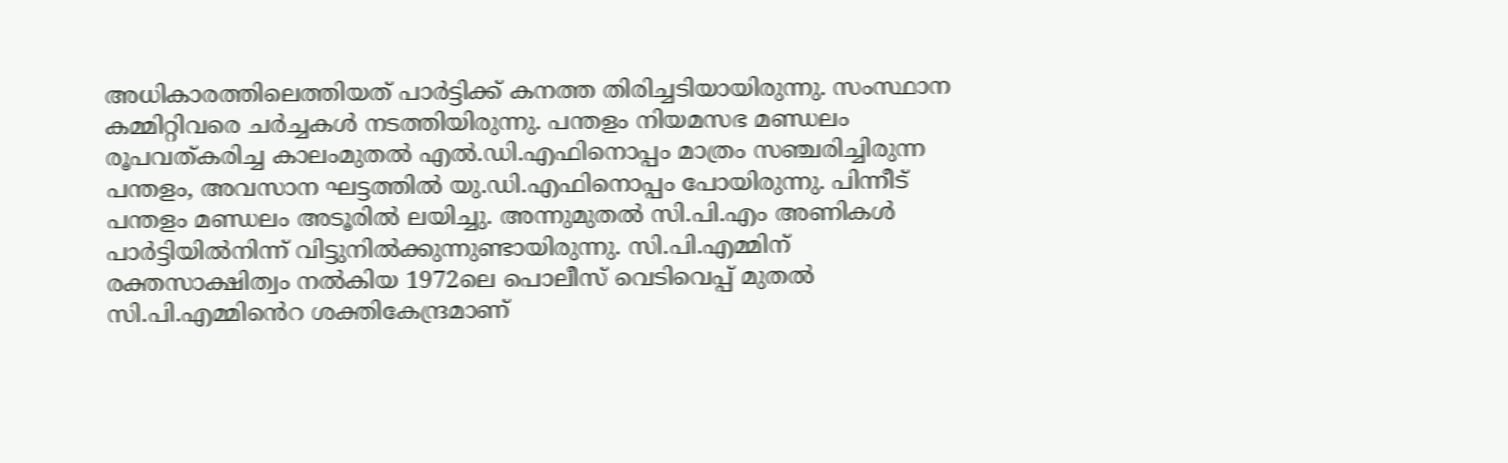അധികാരത്തിലെത്തിയത് പാർട്ടിക്ക് കനത്ത തിരിച്ചടിയായിരുന്നു. സംസ്ഥാന കമ്മിറ്റിവരെ ചർച്ചകൾ നടത്തിയിരുന്നു. പന്തളം നിയമസഭ മണ്ഡലം രൂപവത്കരിച്ച കാലംമുതൽ എൽ.ഡി.എഫിനൊപ്പം മാത്രം സഞ്ചരിച്ചിരുന്ന പന്തളം, അവസാന ഘട്ടത്തിൽ യു.ഡി.എഫിനൊപ്പം പോയിരുന്നു. പിന്നീട് പന്തളം മണ്ഡലം അടൂരിൽ ലയിച്ചു. അന്നുമുതൽ സി.പി.എം അണികൾ പാർട്ടിയിൽനിന്ന് വിട്ടുനിൽക്കുന്നുണ്ടായിരുന്നു. സി.പി.എമ്മിന് രക്തസാക്ഷിത്വം നൽകിയ 1972ലെ പൊലീസ് വെടിവെപ്പ് മുതൽ സി.പി.എമ്മിൻെറ ശക്തികേന്ദ്രമാണ്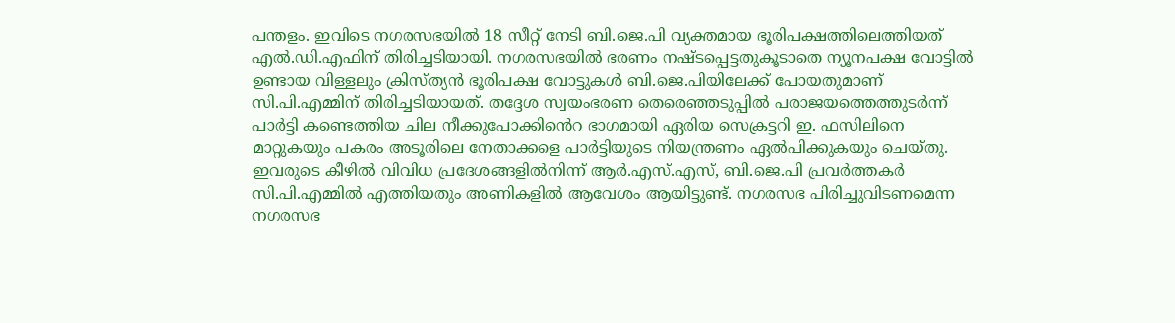പന്തളം. ഇവിടെ നഗരസഭയിൽ 18 സീറ്റ് നേടി ബി.ജെ.പി വ്യക്തമായ ഭൂരിപക്ഷത്തിലെത്തിയത് എൽ.ഡി.എഫിന് തിരിച്ചടിയായി. നഗരസഭയിൽ ഭരണം നഷ്ടപ്പെട്ടതുകൂടാതെ ന്യൂനപക്ഷ വോട്ടിൽ ഉണ്ടായ വിള്ളലും ക്രിസ്ത്യൻ ഭൂരിപക്ഷ വോട്ടുകൾ ബി.ജെ.പിയിലേക്ക് പോയതുമാണ് സി.പി.എമ്മിന് തിരിച്ചടിയായത്. തദ്ദേശ സ്വയംഭരണ തെരെഞ്ഞടുപ്പിൽ പരാജയത്തെത്തുടർന്ന് പാർട്ടി കണ്ടെത്തിയ ചില നീക്കുപോക്കിൻെറ ഭാഗമായി ഏരിയ സെക്രട്ടറി ഇ. ഫസിലിനെ മാറ്റുകയും പകരം അടൂരിലെ നേതാക്കളെ പാർട്ടിയുടെ നിയന്ത്രണം ഏൽപിക്കുകയും ചെയ്തു. ഇവരുടെ കീഴിൽ വിവിധ പ്രദേശങ്ങളിൽനിന്ന് ആർ.എസ്.എസ്, ബി.ജെ.പി പ്രവർത്തകർ സി.പി.എമ്മിൽ എത്തിയതും അണികളിൽ ആവേശം ആയിട്ടുണ്ട്. നഗരസഭ പിരിച്ചുവിടണമെന്ന നഗരസഭ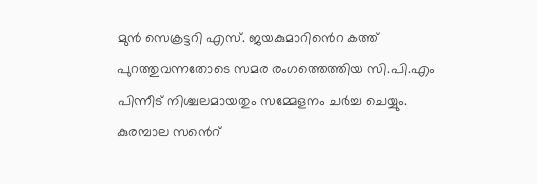മുൻ സെക്രട്ടറി എസ്. ജയകുമാറിൻെറ കത്ത് പുറത്തുവന്നതോടെ സമര രംഗത്തെത്തിയ സി.പി.എം പിന്നീട് നിശ്ചലമായതും സമ്മേളനം ചർച്ച ചെയ്യും. കുരമ്പാല സൻെറ്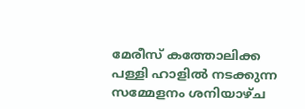മേരീസ് കത്തോലിക്ക പള്ളി ഹാളിൽ നടക്കുന്ന സമ്മേളനം ശനിയാഴ്ച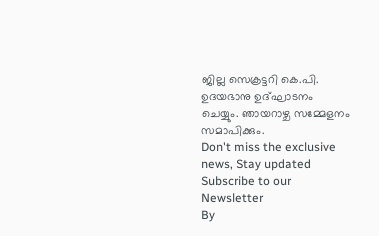ജില്ല സെക്രട്ടറി കെ.പി. ഉദയഭാനു ഉദ്ഘാടനം ചെയ്യും. ഞായറാഴ്ച സമ്മേളനം സമാപിക്കും.
Don't miss the exclusive news, Stay updated
Subscribe to our Newsletter
By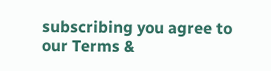subscribing you agree to our Terms &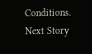Conditions.
Next Story